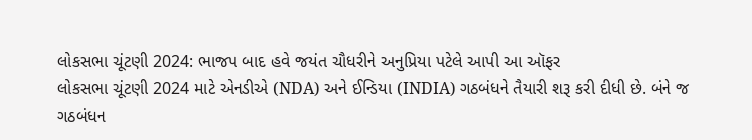લોકસભા ચૂંટણી 2024: ભાજપ બાદ હવે જયંત ચૌધરીને અનુપ્રિયા પટેલે આપી આ ઑફર
લોકસભા ચૂંટણી 2024 માટે એનડીએ (NDA) અને ઈન્ડિયા (INDIA) ગઠબંધને તૈયારી શરૂ કરી દીધી છે. બંને જ ગઠબંધન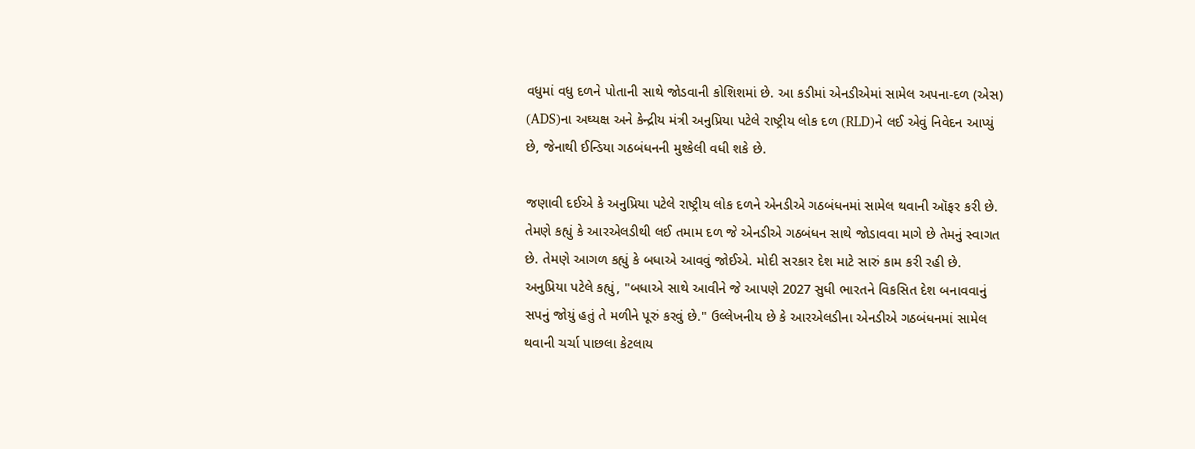વધુમાં વધુ દળને પોતાની સાથે જોડવાની કોશિશમાં છે. આ કડીમાં એનડીએમાં સામેલ અપના-દળ (એસ) (ADS)ના અઘ્યક્ષ અને કેન્દ્રીય મંત્રી અનુપ્રિયા પટેલે રાષ્ટ્રીય લોક દળ (RLD)ને લઈ એવું નિવેદન આપ્યું છે, જેનાથી ઈન્ડિયા ગઠબંધનની મુશ્કેલી વધી શકે છે.

જણાવી દઈએ કે અનુપ્રિયા પટેલે રાષ્ટ્રીય લોક દળને એનડીએ ગઠબંધનમાં સામેલ થવાની ઑફર કરી છે. તેમણે કહ્યું કે આરએલડીથી લઈ તમામ દળ જે એનડીએ ગઠબંધન સાથે જોડાવવા માગે છે તેમનું સ્વાગત છે. તેમણે આગળ કહ્યું કે બધાએ આવવું જોઈએ. મોદી સરકાર દેશ માટે સારું કામ કરી રહી છે. અનુપ્રિયા પટેલે કહ્યું, "બધાએ સાથે આવીને જે આપણે 2027 સુધી ભારતને વિકસિત દેશ બનાવવાનું સપનું જોયું હતું તે મળીને પૂરું કરવું છે." ઉલ્લેખનીય છે કે આરએલડીના એનડીએ ગઠબંધનમાં સામેલ થવાની ચર્ચા પાછલા કેટલાય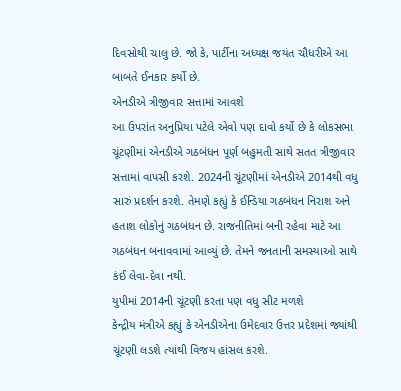દિવસોથી ચાલુ છે. જો કે, પાર્ટીના અધ્યક્ષ જયંત ચૌધરીએ આ બાબતે ઈનકાર કર્યો છે.
એનડીએ ત્રીજીવાર સત્તામાં આવશે
આ ઉપરાંત અનુપ્રિયા પટેલે એવો પણ દાવો કર્યો છે કે લોકસભા ચૂંટણીમાં એનડીએ ગઠબંધન પૂર્ણ બહુમતી સાથે સતત ત્રીજીવાર સત્તામાં વાપસી કરશે. 2024ની ચૂંટણીમાં એનડીએ 2014થી વધુ સારું પ્રદર્શન કરશે. તેમણે કહ્યું કે ઈન્ડિયા ગઠબંધન નિરાશ અને હતાશ લોકોનું ગઠબંધન છે. રાજનીતિમાં બની રહેવા માટે આ ગઠબંધન બનાવવામાં આવ્યું છે. તેમને જનતાની સમસ્યાઓ સાથે કંઈ લેવા-દેવા નથી.
યુપીમાં 2014ની ચૂંટણી કરતા પણ વધુ સીટ મળશે
કેન્દ્રીય મંત્રીએ કહ્યું કે એનડીએના ઉમેદવાર ઉત્તર પ્રદેશમાં જ્યાંથી ચૂંટણી લડશે ત્યાંથી વિજય હાંસલ કરશે.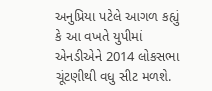અનુપ્રિયા પટેલે આગળ કહ્યું કે આ વખતે યુપીમાં એનડીએને 2014 લોકસભા ચૂંટણીથી વધુ સીટ મળશે.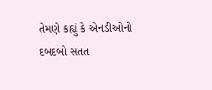તેમણે કહ્યું કે એનડીઓનો દબદબો સતત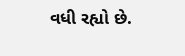વધી રહ્યો છે.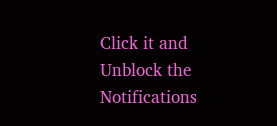Click it and Unblock the Notifications